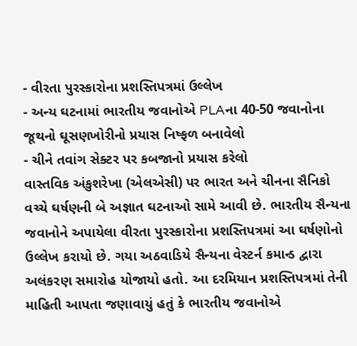- વીરતા પુરસ્કારોના પ્રશસ્તિપત્રમાં ઉલ્લેખ
- અન્ય ઘટનામાં ભારતીય જવાનોએ PLAના 40-50 જવાનોના જૂથનો ઘૂસણખોરીનો પ્રયાસ નિષ્ફળ બનાવેલો
- ચીને તવાંગ સેક્ટર પર કબજાનો પ્રયાસ કરેલો
વાસ્તવિક અંકુશરેખા (એલએસી) પર ભારત અને ચીનના સૈનિકો વચ્ચે ઘર્ષણની બે અજ્ઞાત ઘટનાઓ સામે આવી છે. ભારતીય સૈન્યના જવાનોને અપાયેલા વીરતા પુરસ્કારોના પ્રશસ્તિપત્રમાં આ ઘર્ષણોનો ઉલ્લેખ કરાયો છે. ગયા અઠવાડિયે સૈન્યના વેસ્ટર્ન કમાન્ડ દ્વારા અલંકરણ સમારોહ યોજાયો હતો. આ દરમિયાન પ્રશસ્તિપત્રમાં તેની માહિતી આપતા જણાવાયું હતું કે ભારતીય જવાનોએ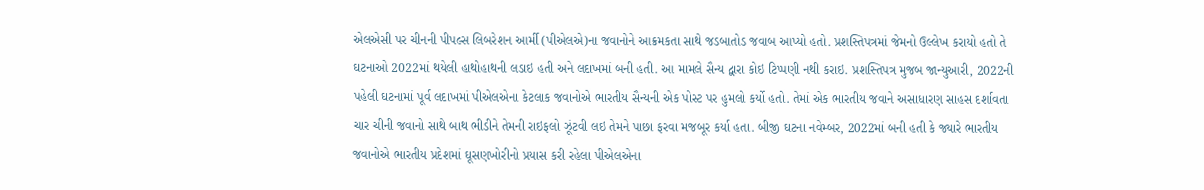એલએસી પર ચીનની પીપલ્સ લિબરેશન આર્મી (પીએલએ)ના જવાનોને આક્રમકતા સાથે જડબાતોડ જવાબ આપ્યો હતો. પ્રશસ્તિપત્રમાં જેમનો ઉલ્લેખ કરાયો હતો તે ઘટનાઓ 2022માં થયેલી હાથોહાથની લડાઇ હતી અને લદાખમાં બની હતી. આ મામલે સૈન્ય દ્વારા કોઇ ટિપ્પણી નથી કરાઇ. પ્રશસ્તિપત્ર મુજબ જાન્યુઆરી, 2022ની પહેલી ઘટનામાં પૂર્વ લદાખમાં પીએલએના કેટલાક જવાનોએ ભારતીય સૈન્યની એક પોસ્ટ પર હુમલો કર્યો હતો. તેમાં એક ભારતીય જવાને અસાધારણ સાહસ દર્શાવતા ચાર ચીની જવાનો સાથે બાથ ભીડીને તેમની રાઇફલો ઝૂંટવી લઇ તેમને પાછા ફરવા મજબૂર કર્યા હતા. બીજી ઘટના નવેમ્બર, 2022માં બની હતી કે જ્યારે ભારતીય જવાનોએ ભારતીય પ્રદેશમાં ઘૂસણખોરીનો પ્રયાસ કરી રહેલા પીએલએના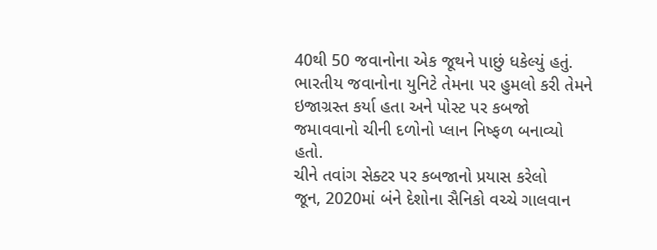40થી 50 જવાનોના એક જૂથને પાછું ધકેલ્યું હતું. ભારતીય જવાનોના યુનિટે તેમના પર હુમલો કરી તેમને ઇજાગ્રસ્ત કર્યા હતા અને પોસ્ટ પર કબજો જમાવવાનો ચીની દળોનો પ્લાન નિષ્ફળ બનાવ્યો હતો.
ચીને તવાંગ સેક્ટર પર કબજાનો પ્રયાસ કરેલો
જૂન, 2020માં બંને દેશોના સૈનિકો વચ્ચે ગાલવાન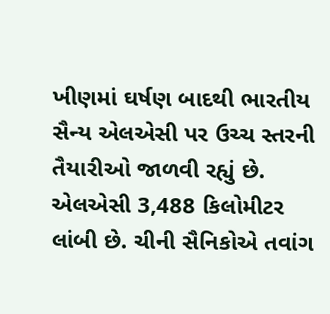ખીણમાં ઘર્ષણ બાદથી ભારતીય સૈન્ય એલએસી પર ઉચ્ચ સ્તરની તૈયારીઓ જાળવી રહ્યું છે. એલએસી 3,488 કિલોમીટર લાંબી છે. ચીની સૈનિકોએ તવાંગ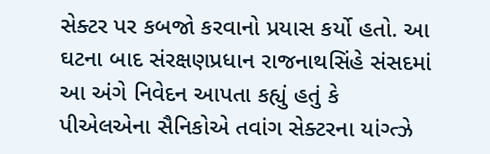સેક્ટર પર કબજો કરવાનો પ્રયાસ કર્યો હતો. આ ઘટના બાદ સંરક્ષણપ્રધાન રાજનાથસિંહે સંસદમાં આ અંગે નિવેદન આપતા કહ્યું હતું કે પીએલએના સૈનિકોએ તવાંગ સેક્ટરના યાંગ્ત્ઝે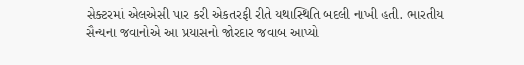સેક્ટરમાં એલએસી પાર કરી એકતરફી રીતે યથાસ્થિતિ બદલી નાખી હતી. ભારતીય સૈન્યના જવાનોએ આ પ્રયાસનો જોરદાર જવાબ આપ્યો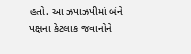હતો. આ ઝપાઝપીમાં બંને પક્ષના કેટલાક જવાનોને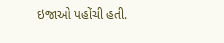ઇજાઓ પહોંચી હતી.